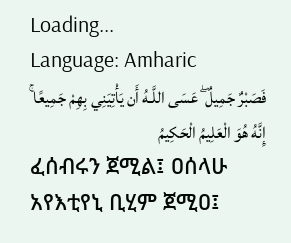Loading...
Language: Amharic
فَصَبْرٌ جَمِيلٌ ۖ عَسَى اللَّـهُ أَن يَأْتِيَنِي بِهِمْ جَمِيعًا ۚ إِنَّهُ هُوَ الْعَلِيمُ الْحَكِيمُ
ፈሰብሩን ጀሚል፤ ዐሰላሁ አየእቲየኒ ቢሂም ጀሚዐ፤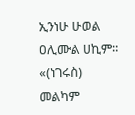ኢንነሁ ሁወል ዐሊሙል ሀኪም።
«(ነገሩስ) መልካም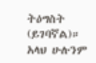ትዕግስት (ይገባኛል)። አላህ ሁሉንም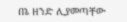በኔ ዘንድ ሊያመጣቸው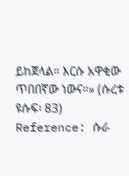ይከጀላል። እርሱ አዋቂው ጥበበኛው ነውና።» (ሱረቱ ዩሱፍ፡ 83)
Reference: ሱራ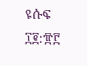ዩሱፍ ፲፪:፹፫